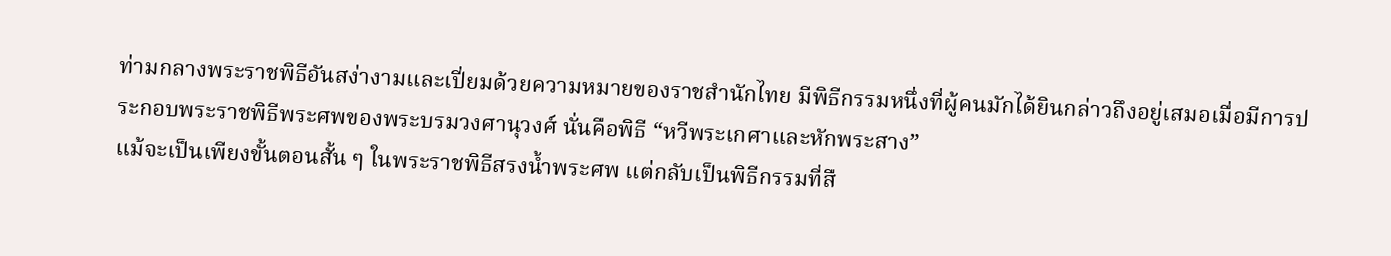ท่ามกลางพระราชพิธีอันสง่างามและเปี่ยมด้วยความหมายของราชสำนักไทย มีพิธีกรรมหนึ่งที่ผู้คนมักได้ยินกล่าวถึงอยู่เสมอเมื่อมีการประกอบพระราชพิธีพระศพของพระบรมวงศานุวงศ์ นั่นคือพิธี “หวีพระเกศาและหักพระสาง”
แม้จะเป็นเพียงขั้นตอนสั้น ๆ ในพระราชพิธีสรงน้ำพระศพ แต่กลับเป็นพิธีกรรมที่สื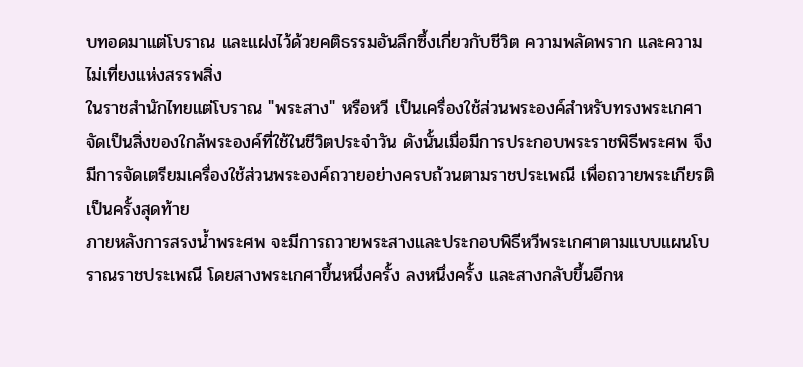บทอดมาแต่โบราณ และแฝงไว้ด้วยคติธรรมอันลึกซึ้งเกี่ยวกับชีวิต ความพลัดพราก และความไม่เที่ยงแห่งสรรพสิ่ง
ในราชสำนักไทยแต่โบราณ "พระสาง" หรือหวี เป็นเครื่องใช้ส่วนพระองค์สำหรับทรงพระเกศา จัดเป็นสิ่งของใกล้พระองค์ที่ใช้ในชีวิตประจำวัน ดังนั้นเมื่อมีการประกอบพระราชพิธีพระศพ จึงมีการจัดเตรียมเครื่องใช้ส่วนพระองค์ถวายอย่างครบถ้วนตามราชประเพณี เพื่อถวายพระเกียรติเป็นครั้งสุดท้าย
ภายหลังการสรงน้ำพระศพ จะมีการถวายพระสางและประกอบพิธีหวีพระเกศาตามแบบแผนโบราณราชประเพณี โดยสางพระเกศาขึ้นหนึ่งครั้ง ลงหนึ่งครั้ง และสางกลับขึ้นอีกห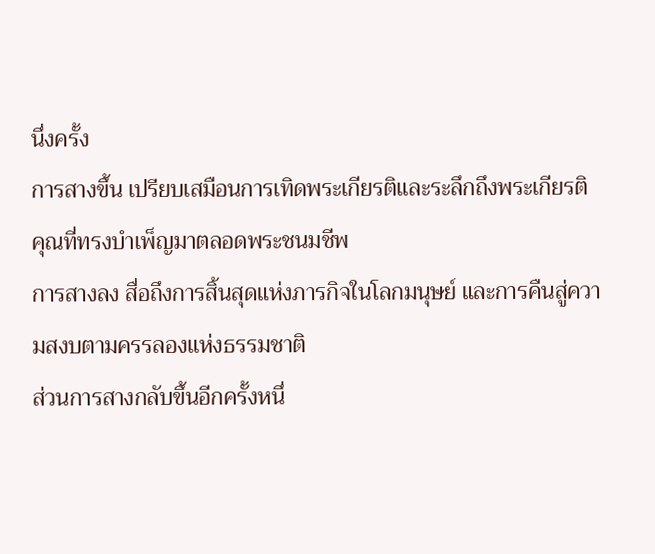นึ่งครั้ง
การสางขึ้น เปรียบเสมือนการเทิดพระเกียรติและระลึกถึงพระเกียรติคุณที่ทรงบำเพ็ญมาตลอดพระชนมชีพ
การสางลง สื่อถึงการสิ้นสุดแห่งภารกิจในโลกมนุษย์ และการคืนสู่ความสงบตามครรลองแห่งธรรมชาติ
ส่วนการสางกลับขึ้นอีกครั้งหนึ่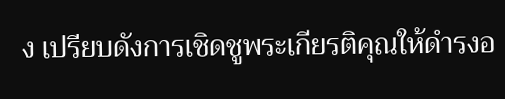ง เปรียบดังการเชิดชูพระเกียรติคุณให้ดำรงอ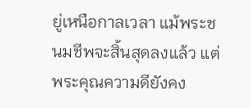ยู่เหนือกาลเวลา แม้พระชนมชีพจะสิ้นสุดลงแล้ว แต่พระคุณความดียังคง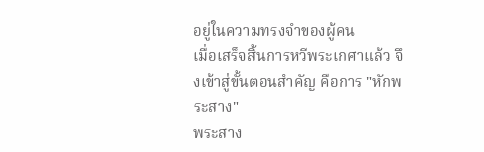อยู่ในความทรงจำของผู้คน
เมื่อเสร็จสิ้นการหวีพระเกศาแล้ว จึงเข้าสู่ขั้นตอนสำคัญ คือการ "หักพระสาง"
พระสาง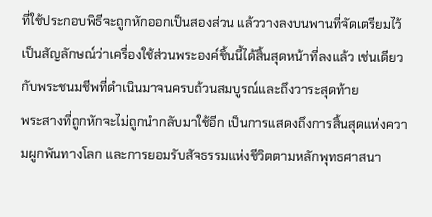ที่ใช้ประกอบพิธีจะถูกหักออกเป็นสองส่วน แล้ววางลงบนพานที่จัดเตรียมไว้ เป็นสัญลักษณ์ว่าเครื่องใช้ส่วนพระองค์ชิ้นนี้ได้สิ้นสุดหน้าที่ลงแล้ว เช่นเดียวกับพระชนมชีพที่ดำเนินมาจนครบถ้วนสมบูรณ์และถึงวาระสุดท้าย
พระสางที่ถูกหักจะไม่ถูกนำกลับมาใช้อีก เป็นการแสดงถึงการสิ้นสุดแห่งความผูกพันทางโลก และการยอมรับสัจธรรมแห่งชีวิตตามหลักพุทธศาสนา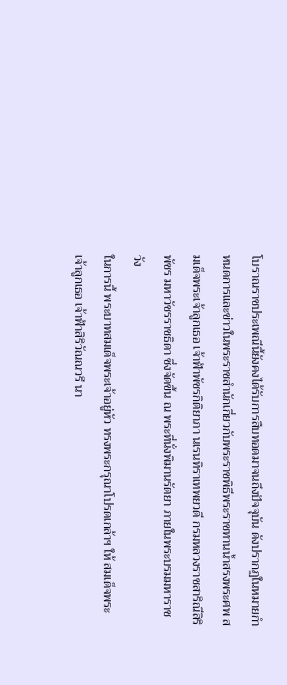โบราณราชประเพณีนี้ยังคงได้รับการสืบทอดมาจนถึงปัจจุบัน ดังปรากฏในหมายกำหนดการและข่าวในพระราชสำนักเกี่ยวกับพระราชพิธีพระราชทานน้ำสรงพระศพ สมเด็จพระเจ้าลูกเธอ เจ้าฟ้าพัชรกิติยาภา นเรนทิราเทพยวดี กรมหลวงราชสาริณีสิริพัชร มหาวัชรราชธิดา ซึ่งจัดขึ้น ณ พระที่นั่งพิมานรัตยา ภายในพระบรมมหาราชวัง
ในการนี้ พระบาทสมเด็จพระเจ้าอยู่หัว ทรงพระกรุณาโปรดเกล้าฯ ให้ สมเด็จพระเจ้าลูกเธอ เจ้าฟ้าสิริวัณณวรี นา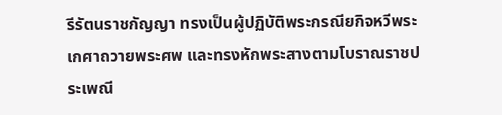รีรัตนราชกัญญา ทรงเป็นผู้ปฏิบัติพระกรณียกิจหวีพระเกศาถวายพระศพ และทรงหักพระสางตามโบราณราชประเพณี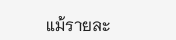แม้รายละ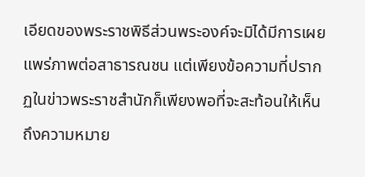เอียดของพระราชพิธีส่วนพระองค์จะมิได้มีการเผยแพร่ภาพต่อสาธารณชน แต่เพียงข้อความที่ปรากฏในข่าวพระราชสำนักก็เพียงพอที่จะสะท้อนให้เห็นถึงความหมาย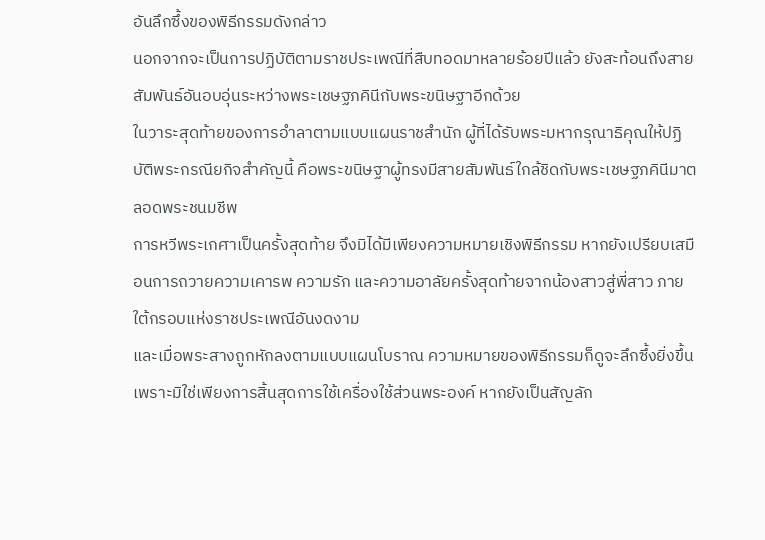อันลึกซึ้งของพิธีกรรมดังกล่าว
นอกจากจะเป็นการปฏิบัติตามราชประเพณีที่สืบทอดมาหลายร้อยปีแล้ว ยังสะท้อนถึงสายสัมพันธ์อันอบอุ่นระหว่างพระเชษฐภคินีกับพระขนิษฐาอีกด้วย
ในวาระสุดท้ายของการอำลาตามแบบแผนราชสำนัก ผู้ที่ได้รับพระมหากรุณาธิคุณให้ปฏิบัติพระกรณียกิจสำคัญนี้ คือพระขนิษฐาผู้ทรงมีสายสัมพันธ์ใกล้ชิดกับพระเชษฐภคินีมาตลอดพระชนมชีพ
การหวีพระเกศาเป็นครั้งสุดท้าย จึงมิได้มีเพียงความหมายเชิงพิธีกรรม หากยังเปรียบเสมือนการถวายความเคารพ ความรัก และความอาลัยครั้งสุดท้ายจากน้องสาวสู่พี่สาว ภายใต้กรอบแห่งราชประเพณีอันงดงาม
และเมื่อพระสางถูกหักลงตามแบบแผนโบราณ ความหมายของพิธีกรรมก็ดูจะลึกซึ้งยิ่งขึ้น เพราะมิใช่เพียงการสิ้นสุดการใช้เครื่องใช้ส่วนพระองค์ หากยังเป็นสัญลัก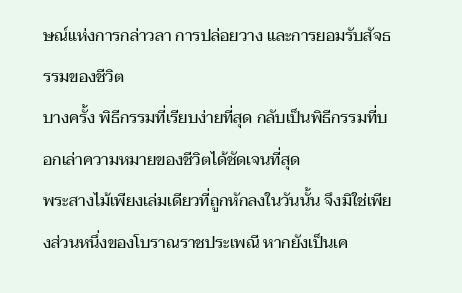ษณ์แห่งการกล่าวลา การปล่อยวาง และการยอมรับสัจธรรมของชีวิต
บางครั้ง พิธีกรรมที่เรียบง่ายที่สุด กลับเป็นพิธีกรรมที่บอกเล่าความหมายของชีวิตได้ชัดเจนที่สุด
พระสางไม้เพียงเล่มเดียวที่ถูกหักลงในวันนั้น จึงมิใช่เพียงส่วนหนึ่งของโบราณราชประเพณี หากยังเป็นเค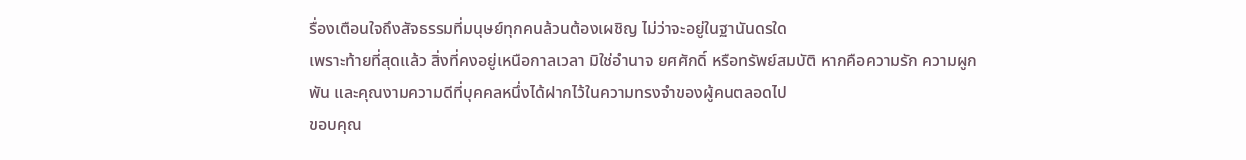รื่องเตือนใจถึงสัจธรรมที่มนุษย์ทุกคนล้วนต้องเผชิญ ไม่ว่าจะอยู่ในฐานันดรใด
เพราะท้ายที่สุดแล้ว สิ่งที่คงอยู่เหนือกาลเวลา มิใช่อำนาจ ยศศักดิ์ หรือทรัพย์สมบัติ หากคือความรัก ความผูกพัน และคุณงามความดีที่บุคคลหนึ่งได้ฝากไว้ในความทรงจำของผู้คนตลอดไป
ขอบคุณ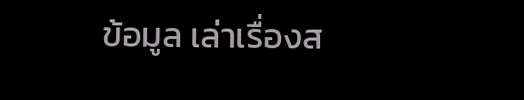ข้อมูล เล่าเรื่องส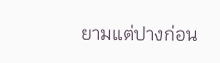ยามแต่ปางก่อน